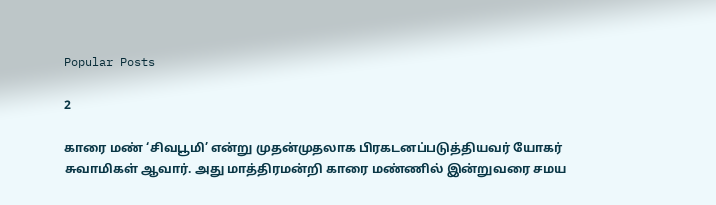Popular Posts

2

காரை மண் ‘சிவபூமி’ என்று முதன்முதலாக பிரகடனப்படுத்தியவர் யோகர் சுவாமிகள் ஆவார். அது மாத்திரமன்றி காரை மண்ணில் இன்றுவரை சமய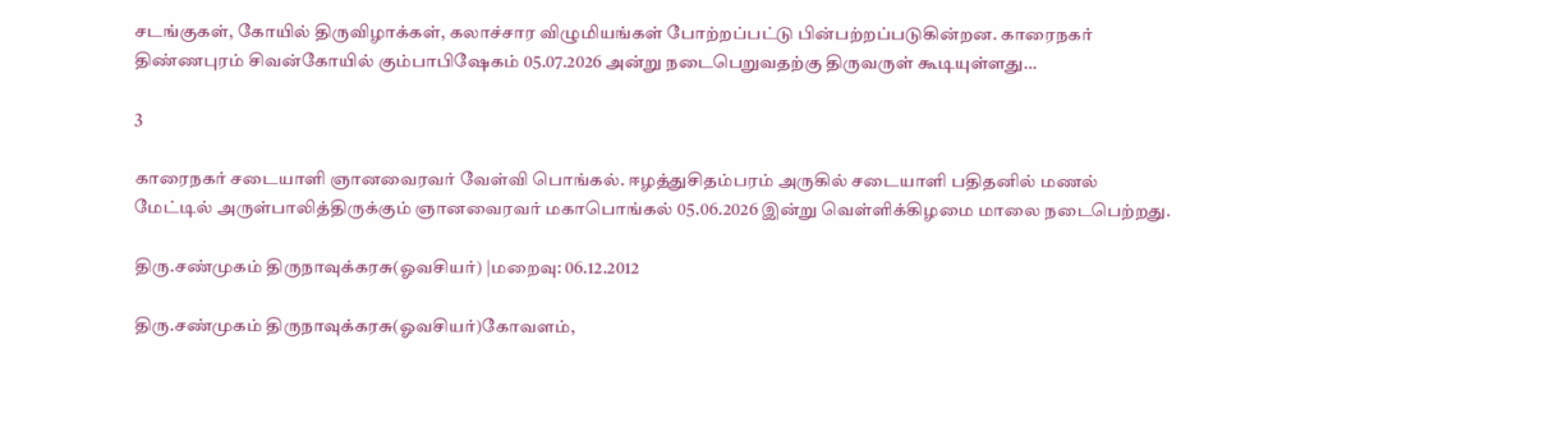சடங்குகள், கோயில் திருவிழாக்கள், கலாச்சார விழுமியங்கள் போற்றப்பட்டு பின்பற்றப்படுகின்றன. காரைநகர் திண்ணபுரம் சிவன்கோயில் கும்பாபிஷேகம் 05.07.2026 அன்று நடைபெறுவதற்கு திருவருள் கூடியுள்ளது…

3

காரைநகர் சடையாளி ஞானவைரவர் வேள்வி பொங்கல். ஈழத்துசிதம்பரம் அருகில் சடையாளி பதிதனில் மணல் மேட்டில் அருள்பாலித்திருக்கும் ஞானவைரவர் மகாபொங்கல் 05.06.2026 இன்று வெள்ளிக்கிழமை மாலை நடைபெற்றது.

திரு.சண்முகம் திருநாவுக்கரசு(ஓவசியர்) |மறைவு: 06.12.2012

திரு.சண்முகம் திருநாவுக்கரசு(ஓவசியர்)கோவளம்,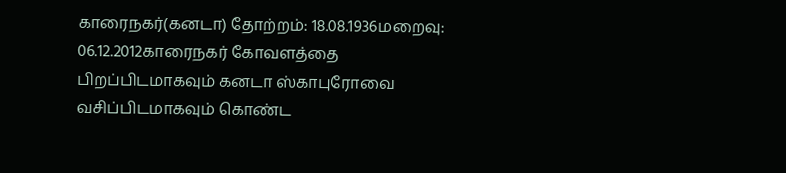காரைநகர்(கனடா) தோற்றம்: 18.08.1936மறைவு: 06.12.2012காரைநகர் கோவளத்தை பிறப்பிடமாகவும் கனடா ஸ்காபுரோவை வசிப்பிடமாகவும் கொண்ட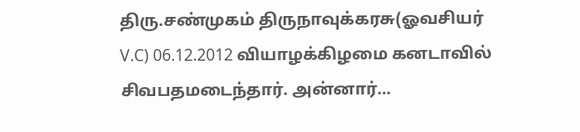திரு.சண்முகம் திருநாவுக்கரசு(ஓவசியர் V.C) 06.12.2012 வியாழக்கிழமை கனடாவில் சிவபதமடைந்தார். அன்னார்…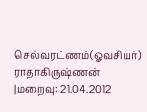செல்வரட்ணம்(ஓவசியர்) ராதாகிருஷ்ணன் |மறைவு: 21.04.2012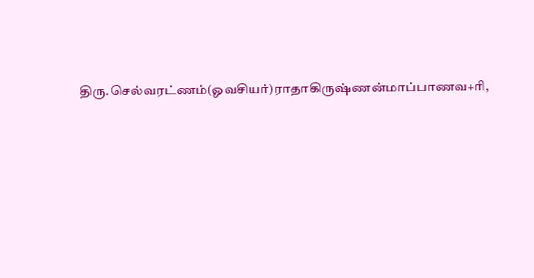திரு.செல்வரட்ணம்(ஓவசியர்)ராதாகிருஷ்ணன்மாப்பாணவ+ரி,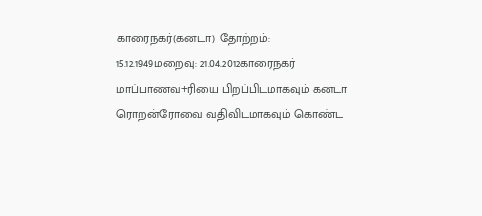காரைநகர்(கனடா) தோற்றம்: 15.12.1949மறைவு: 21.04.2012காரைநகர் மாப்பாணவ+ரியை பிறப்பிடமாகவும் கனடா ரொறன்ரோவை வதிவிடமாகவும் கொண்ட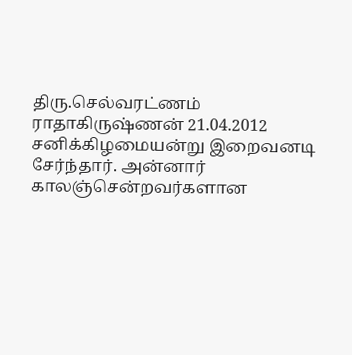திரு.செல்வரட்ணம் ராதாகிருஷ்ணன் 21.04.2012 சனிக்கிழமையன்று இறைவனடி சேர்ந்தார். அன்னார் காலஞ்சென்றவர்களான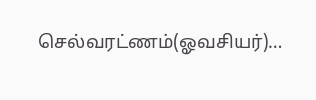செல்வரட்ணம்(ஓவசியர்)…